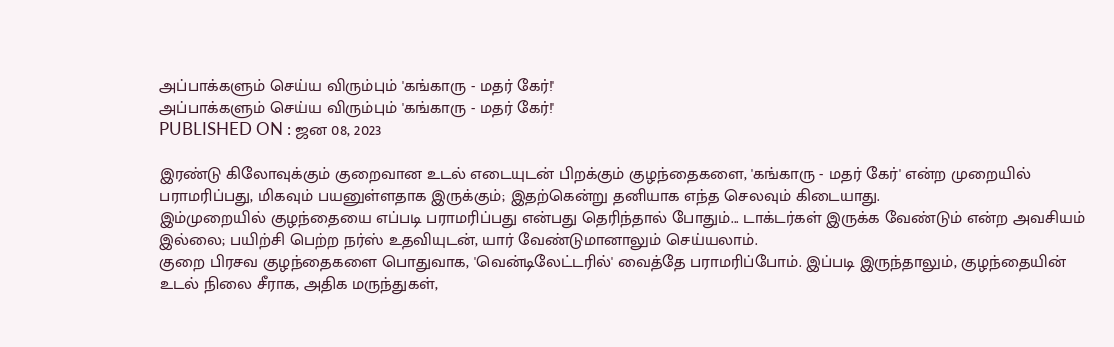அப்பாக்களும் செய்ய விரும்பும் 'கங்காரு - மதர் கேர்!'
அப்பாக்களும் செய்ய விரும்பும் 'கங்காரு - மதர் கேர்!'
PUBLISHED ON : ஜன 08, 2023

இரண்டு கிலோவுக்கும் குறைவான உடல் எடையுடன் பிறக்கும் குழந்தைகளை, 'கங்காரு - மதர் கேர்' என்ற முறையில் பராமரிப்பது, மிகவும் பயனுள்ளதாக இருக்கும்; இதற்கென்று தனியாக எந்த செலவும் கிடையாது.
இம்முறையில் குழந்தையை எப்படி பராமரிப்பது என்பது தெரிந்தால் போதும்... டாக்டர்கள் இருக்க வேண்டும் என்ற அவசியம் இல்லை; பயிற்சி பெற்ற நர்ஸ் உதவியுடன், யார் வேண்டுமானாலும் செய்யலாம்.
குறை பிரசவ குழந்தைகளை பொதுவாக, 'வென்டிலேட்டரில்' வைத்தே பராமரிப்போம். இப்படி இருந்தாலும், குழந்தையின் உடல் நிலை சீராக, அதிக மருந்துகள்,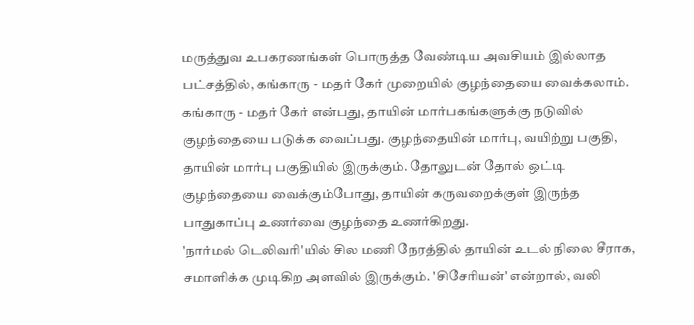மருத்துவ உபகரணங்கள் பொருத்த வேண்டிய அவசியம் இல்லாத பட்சத்தில், கங்காரு - மதர் கேர் முறையில் குழந்தையை வைக்கலாம்.
கங்காரு - மதர் கேர் என்பது, தாயின் மார்பகங்களுக்கு நடுவில் குழந்தையை படுக்க வைப்பது. குழந்தையின் மார்பு, வயிற்று பகுதி, தாயின் மார்பு பகுதியில் இருக்கும். தோலுடன் தோல் ஒட்டி குழந்தையை வைக்கும்போது, தாயின் கருவறைக்குள் இருந்த பாதுகாப்பு உணர்வை குழந்தை உணர்கிறது.
'நார்மல் டெலிவரி'யில் சில மணி நேரத்தில் தாயின் உடல் நிலை சீராக, சமாளிக்க முடிகிற அளவில் இருக்கும். 'சிசேரியன்' என்றால், வலி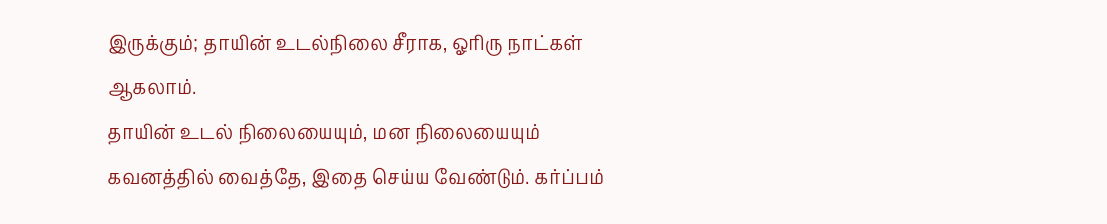இருக்கும்; தாயின் உடல்நிலை சீராக, ஓரிரு நாட்கள் ஆகலாம்.
தாயின் உடல் நிலையையும், மன நிலையையும் கவனத்தில் வைத்தே, இதை செய்ய வேண்டும். கர்ப்பம்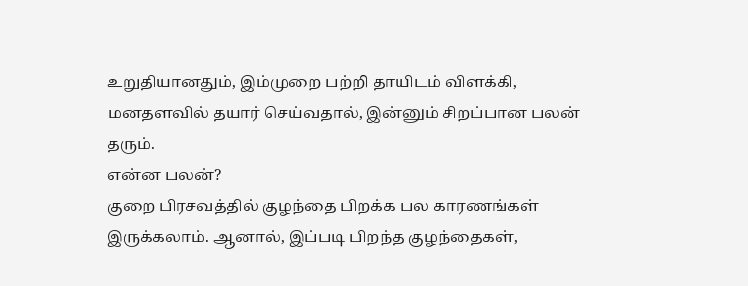உறுதியானதும், இம்முறை பற்றி தாயிடம் விளக்கி, மனதளவில் தயார் செய்வதால், இன்னும் சிறப்பான பலன் தரும்.
என்ன பலன்?
குறை பிரசவத்தில் குழந்தை பிறக்க பல காரணங்கள் இருக்கலாம். ஆனால், இப்படி பிறந்த குழந்தைகள்,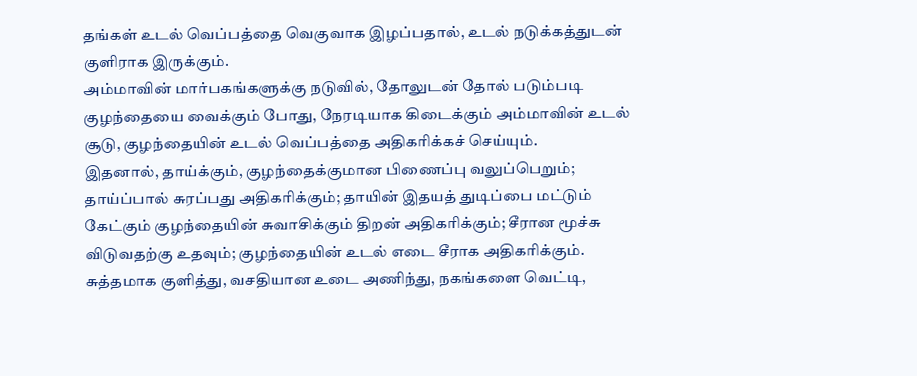தங்கள் உடல் வெப்பத்தை வெகுவாக இழப்பதால், உடல் நடுக்கத்துடன் குளிராக இருக்கும்.
அம்மாவின் மார்பகங்களுக்கு நடுவில், தோலுடன் தோல் படும்படி குழந்தையை வைக்கும் போது, நேரடியாக கிடைக்கும் அம்மாவின் உடல் சூடு, குழந்தையின் உடல் வெப்பத்தை அதிகரிக்கச் செய்யும்.
இதனால், தாய்க்கும், குழந்தைக்குமான பிணைப்பு வலுப்பெறும்; தாய்ப்பால் சுரப்பது அதிகரிக்கும்; தாயின் இதயத் துடிப்பை மட்டும் கேட்கும் குழந்தையின் சுவாசிக்கும் திறன் அதிகரிக்கும்; சீரான மூச்சு விடுவதற்கு உதவும்; குழந்தையின் உடல் எடை சீராக அதிகரிக்கும்.
சுத்தமாக குளித்து, வசதியான உடை அணிந்து, நகங்களை வெட்டி,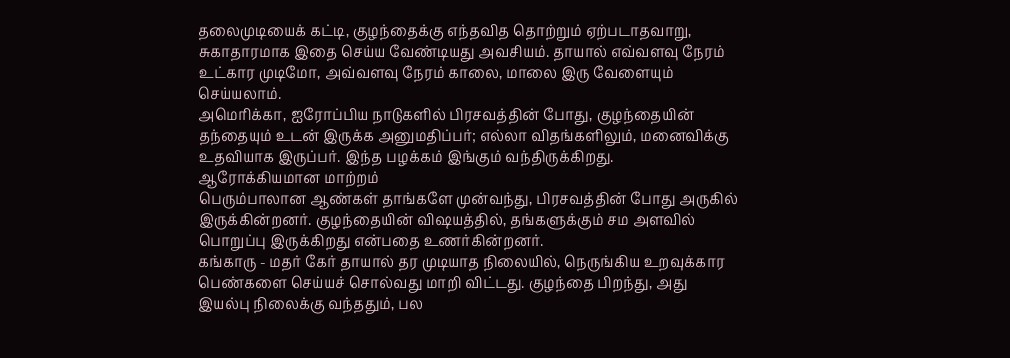தலைமுடியைக் கட்டி, குழந்தைக்கு எந்தவித தொற்றும் ஏற்படாதவாறு, சுகாதாரமாக இதை செய்ய வேண்டியது அவசியம். தாயால் எவ்வளவு நேரம் உட்கார முடிமோ, அவ்வளவு நேரம் காலை, மாலை இரு வேளையும் செய்யலாம்.
அமெரிக்கா, ஐரோப்பிய நாடுகளில் பிரசவத்தின் போது, குழந்தையின் தந்தையும் உடன் இருக்க அனுமதிப்பர்; எல்லா விதங்களிலும், மனைவிக்கு உதவியாக இருப்பர். இந்த பழக்கம் இங்கும் வந்திருக்கிறது.
ஆரோக்கியமான மாற்றம்
பெரும்பாலான ஆண்கள் தாங்களே முன்வந்து, பிரசவத்தின் போது அருகில் இருக்கின்றனர். குழந்தையின் விஷயத்தில், தங்களுக்கும் சம அளவில் பொறுப்பு இருக்கிறது என்பதை உணர்கின்றனர்.
கங்காரு - மதர் கேர் தாயால் தர முடியாத நிலையில், நெருங்கிய உறவுக்கார பெண்களை செய்யச் சொல்வது மாறி விட்டது. குழந்தை பிறந்து, அது இயல்பு நிலைக்கு வந்ததும், பல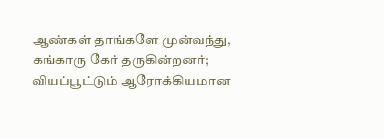ஆண்கள் தாங்களே முன்வந்து, கங்காரு கேர் தருகின்றனர்; வியப்பூட்டும் ஆரோக்கியமான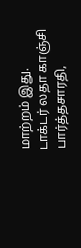மாற்றம் இது.
டாக்டர் லதா காஞ்சி பார்த்தசாரதி,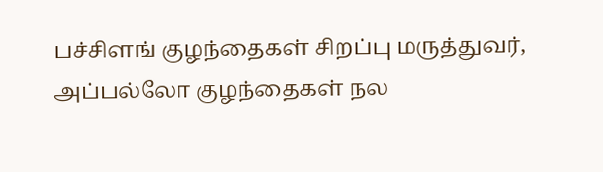பச்சிளங் குழந்தைகள் சிறப்பு மருத்துவர், அப்பல்லோ குழந்தைகள் நல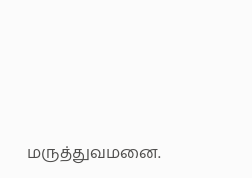மருத்துவமனை.